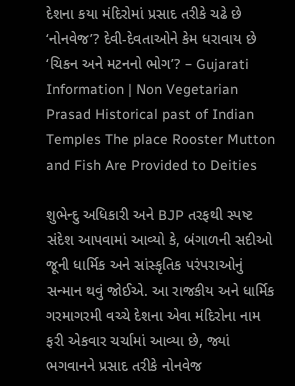દેશના કયા મંદિરોમાં પ્રસાદ તરીકે ચઢે છે ‘નોનવેજ’? દેવી-દેવતાઓને કેમ ધરાવાય છે ‘ચિકન અને મટનનો ભોગ’? – Gujarati Information | Non Vegetarian Prasad Historical past of Indian Temples The place Rooster Mutton and Fish Are Provided to Deities

શુભેન્દુ અધિકારી અને BJP તરફથી સ્પષ્ટ સંદેશ આપવામાં આવ્યો કે, બંગાળની સદીઓ જૂની ધાર્મિક અને સાંસ્કૃતિક પરંપરાઓનું સન્માન થવું જોઈએ. આ રાજકીય અને ધાર્મિક ગરમાગરમી વચ્ચે દેશના એવા મંદિરોના નામ ફરી એકવાર ચર્ચામાં આવ્યા છે, જ્યાં ભગવાનને પ્રસાદ તરીકે નોનવેજ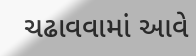ચઢાવવામાં આવે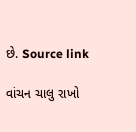છે. Source link

વાંચન ચાલુ રાખો